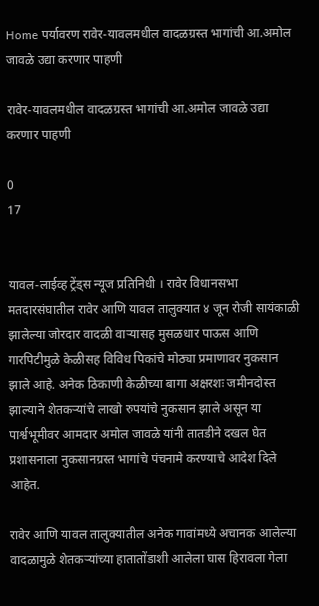Home पर्यावरण रावेर-यावलमधील वादळग्रस्त भागांची आ.अमोल जावळे उद्या करणार पाहणी

रावेर-यावलमधील वादळग्रस्त भागांची आ.अमोल जावळे उद्या करणार पाहणी

0
17


यावल-लाईव्ह ट्रेंड्स न्यूज प्रतिनिधी । रावेर विधानसभा मतदारसंघातील रावेर आणि यावल तालुक्यात ४ जून रोजी सायंकाळी झालेल्या जोरदार वादळी वाऱ्यासह मुसळधार पाऊस आणि गारपिटीमुळे केळीसह विविध पिकांचे मोठ्या प्रमाणावर नुकसान झाले आहे. अनेक ठिकाणी केळीच्या बागा अक्षरशः जमीनदोस्त झाल्याने शेतकऱ्यांचे लाखो रुपयांचे नुकसान झाले असून या पार्श्वभूमीवर आमदार अमोल जावळे यांनी तातडीने दखल घेत प्रशासनाला नुकसानग्रस्त भागांचे पंचनामे करण्याचे आदेश दिले आहेत.

रावेर आणि यावल तालुक्यातील अनेक गावांमध्ये अचानक आलेल्या वादळामुळे शेतकऱ्यांच्या हातातोंडाशी आलेला घास हिरावला गेला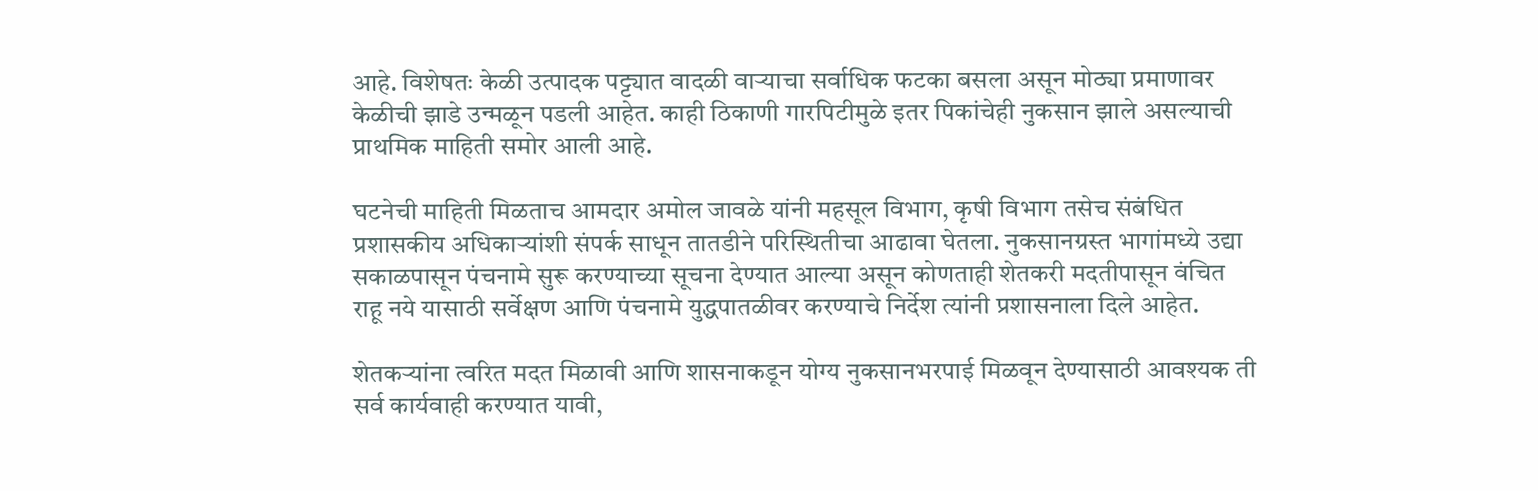आहे. विशेषतः केळी उत्पादक पट्ट्यात वादळी वाऱ्याचा सर्वाधिक फटका बसला असून मोठ्या प्रमाणावर केळीची झाडे उन्मळून पडली आहेत. काही ठिकाणी गारपिटीमुळे इतर पिकांचेही नुकसान झाले असल्याची प्राथमिक माहिती समोर आली आहे.

घटनेची माहिती मिळताच आमदार अमोल जावळे यांनी महसूल विभाग, कृषी विभाग तसेच संबंधित प्रशासकीय अधिकाऱ्यांशी संपर्क साधून तातडीने परिस्थितीचा आढावा घेतला. नुकसानग्रस्त भागांमध्ये उद्या सकाळपासून पंचनामे सुरू करण्याच्या सूचना देण्यात आल्या असून कोणताही शेतकरी मदतीपासून वंचित राहू नये यासाठी सर्वेक्षण आणि पंचनामे युद्धपातळीवर करण्याचे निर्देश त्यांनी प्रशासनाला दिले आहेत.

शेतकऱ्यांना त्वरित मदत मिळावी आणि शासनाकडून योग्य नुकसानभरपाई मिळवून देण्यासाठी आवश्यक ती सर्व कार्यवाही करण्यात यावी,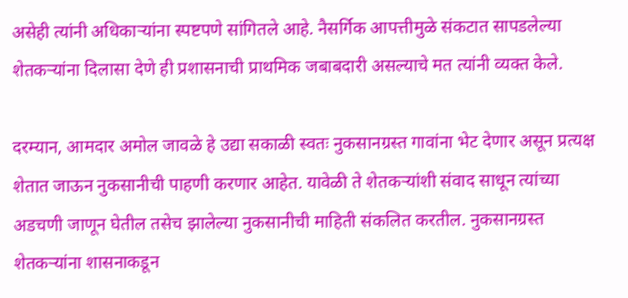असेही त्यांनी अधिकाऱ्यांना स्पष्टपणे सांगितले आहे. नैसर्गिक आपत्तीमुळे संकटात सापडलेल्या शेतकऱ्यांना दिलासा देणे ही प्रशासनाची प्राथमिक जबाबदारी असल्याचे मत त्यांनी व्यक्त केले.

दरम्यान, आमदार अमोल जावळे हे उद्या सकाळी स्वतः नुकसानग्रस्त गावांना भेट देणार असून प्रत्यक्ष शेतात जाऊन नुकसानीची पाहणी करणार आहेत. यावेळी ते शेतकऱ्यांशी संवाद साधून त्यांच्या अडचणी जाणून घेतील तसेच झालेल्या नुकसानीची माहिती संकलित करतील. नुकसानग्रस्त शेतकऱ्यांना शासनाकडून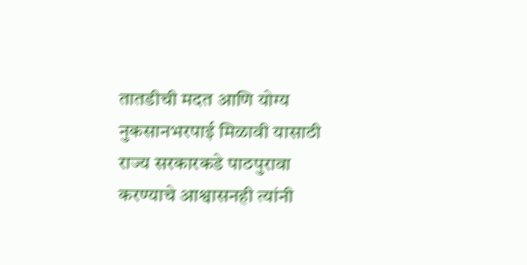तातडीची मदत आणि योग्य नुकसानभरपाई मिळावी यासाठी राज्य सरकारकडे पाठपुरावा करण्याचे आश्वासनही त्यांनी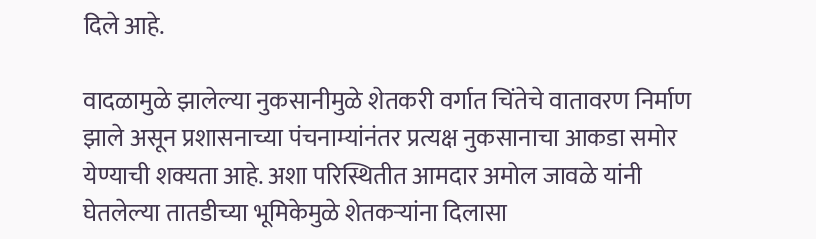दिले आहे.

वादळामुळे झालेल्या नुकसानीमुळे शेतकरी वर्गात चिंतेचे वातावरण निर्माण झाले असून प्रशासनाच्या पंचनाम्यांनंतर प्रत्यक्ष नुकसानाचा आकडा समोर येण्याची शक्यता आहे. अशा परिस्थितीत आमदार अमोल जावळे यांनी घेतलेल्या तातडीच्या भूमिकेमुळे शेतकऱ्यांना दिलासा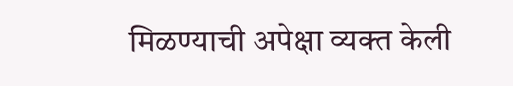मिळण्याची अपेक्षा व्यक्त केली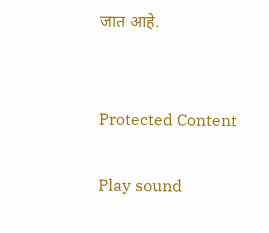जात आहे.


Protected Content

Play sound